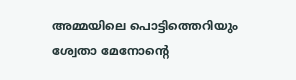അമ്മയിലെ പൊട്ടിത്തെറിയും ശ്വേതാ മേനോന്റെ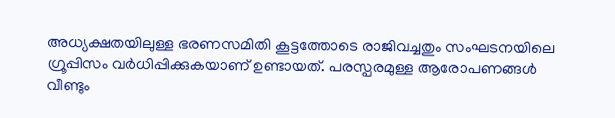അധ്യക്ഷതയിലുള്ള ഭരണസമിതി കൂട്ടത്തോടെ രാജിവച്ചതും സംഘടനയിലെ ഗ്രൂപ്പിസം വർധിപ്പിക്കുകയാണ് ഉണ്ടായത്. പരസ്പരമുള്ള ആരോപണങ്ങൾ വീണ്ടും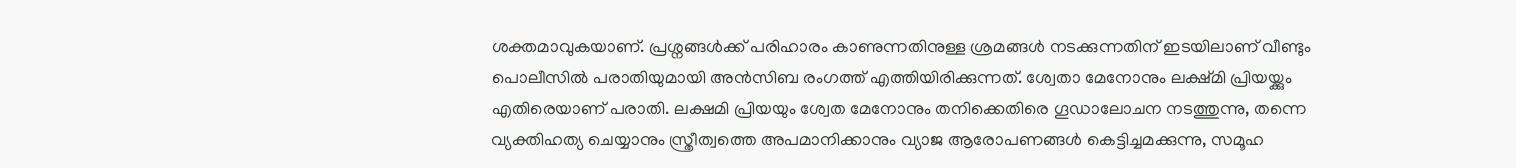ശക്തമാവുകയാണ്. പ്രശ്നങ്ങൾക്ക് പരിഹാരം കാണുന്നതിനുള്ള ശ്രമങ്ങൾ നടക്കുന്നതിന് ഇടയിലാണ് വീണ്ടും പൊലീസിൽ പരാതിയുമായി അൻസിബ രംഗത്ത് എത്തിയിരിക്കുന്നത്. ശ്വേതാ മേനോനും ലക്ഷ്മി പ്രിയയ്ക്കും എതിരെയാണ് പരാതി. ലക്ഷമി പ്രിയയും ശ്വേത മേനോനും തനിക്കെതിരെ ഗൂഡാലോചന നടത്തുന്നു, തന്നെ വ്യക്തിഹത്യ ചെയ്യാനും സ്ത്രീത്വത്തെ അപമാനിക്കാനും വ്യാജ ആരോപണങ്ങൾ കെട്ടിച്ചമക്കുന്നു, സമൂഹ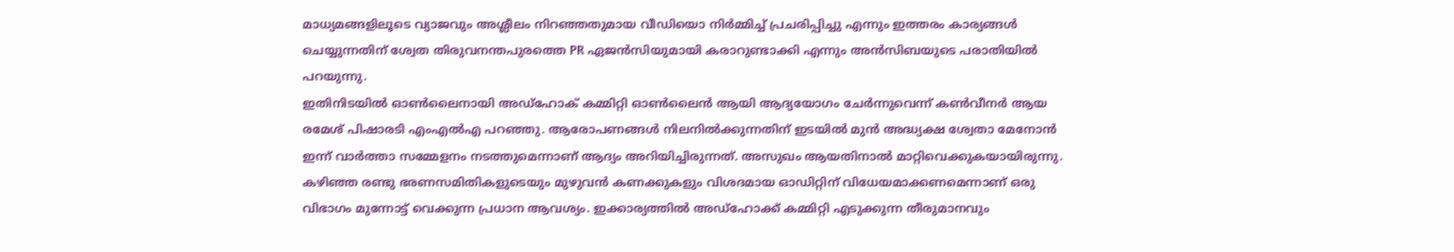മാധ്യമങ്ങളിലൂടെ വ്യാജവും അശ്ലീലം നിറഞ്ഞതുമായ വീഡിയൊ നിർമ്മിച്ച് പ്രചരിപ്പിച്ചു എന്നും ഇത്തരം കാര്യങ്ങൾ ചെയ്യുന്നതിന് ശ്വേത തിരുവനന്തപുരത്തെ PR ഏജൻസിയുമായി കരാറുണ്ടാക്കി എന്നും അൻസിബയുടെ പരാതിയിൽ പറയുന്നു.
ഇതിനിടയിൽ ഓൺലൈനായി അഡ്ഹോക് കമ്മിറ്റി ഓൺലൈൻ ആയി ആദ്യയോഗം ചേർന്നുവെന്ന് കൺവീനർ ആയ രമേശ് പിഷാരടി എംഎൽഎ പറഞ്ഞു. ആരോപണങ്ങൾ നിലനിൽക്കുന്നതിന് ഇടയിൽ മുൻ അദ്ധ്യക്ഷ ശ്വേതാ മേനോൻ ഇന്ന് വാർത്താ സമ്മേളനം നടത്തുമെന്നാണ് ആദ്യം അറിയിച്ചിരുന്നത്. അസുഖം ആയതിനാൽ മാറ്റിവെക്കുകയായിരുന്നു. കഴിഞ്ഞ രണ്ടു ഭരണസമിതികളുടെയും മുഴുവൻ കണക്കുകളും വിശദമായ ഓഡിറ്റിന് വിധേയമാക്കണമെന്നാണ് ഒരു വിഭാഗം മുന്നോട്ട് വെക്കുന്ന പ്രധാന ആവശ്യം. ഇക്കാര്യത്തിൽ അഡ്ഹോക്ക് കമ്മിറ്റി എടുക്കുന്ന തീരുമാനവും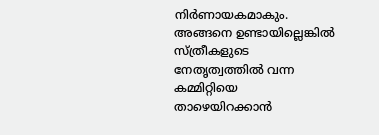നിർണായകമാകും. അങ്ങനെ ഉണ്ടായില്ലെങ്കിൽ സ്ത്രീകളുടെ നേതൃത്വത്തിൽ വന്ന കമ്മിറ്റിയെ താഴെയിറക്കാൻ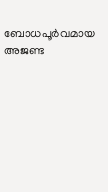ബോധപൂർവമായ അജണ്ട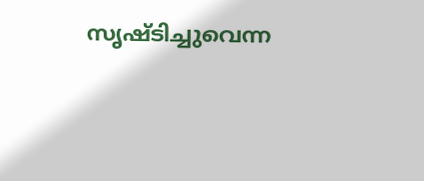സൃഷ്ടിച്ചുവെന്ന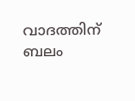വാദത്തിന് ബലം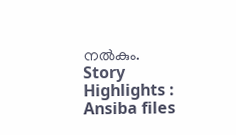നൽകും.
Story Highlights : Ansiba files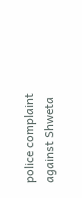police complaint against Shweta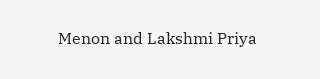Menon and Lakshmi Priya